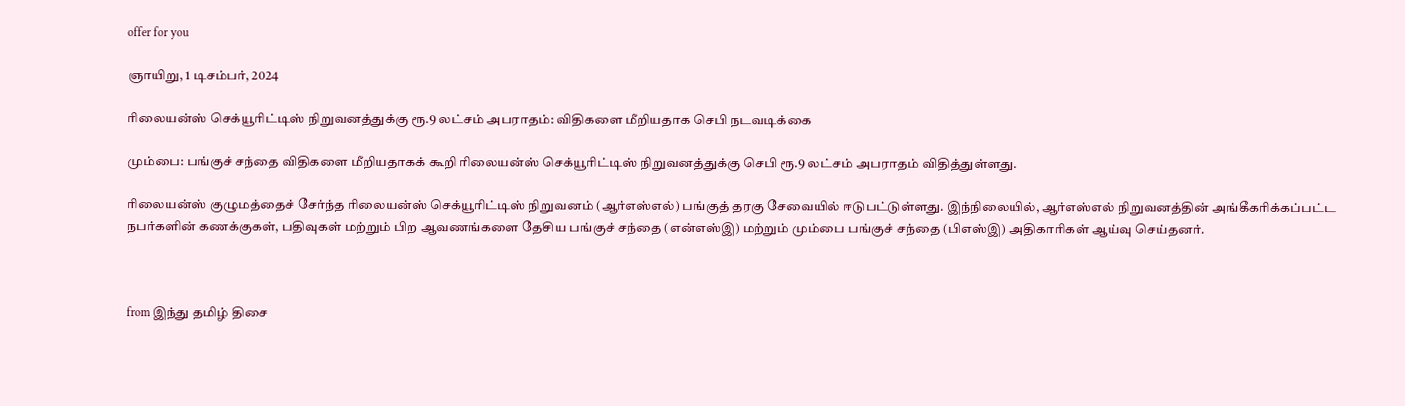offer for you

ஞாயிறு, 1 டிசம்பர், 2024

ரிலையன்ஸ் செக்யூரிட்டிஸ் நிறுவனத்துக்கு ரூ.9 லட்சம் அபராதம்: விதிகளை மீறியதாக செபி நடவடிக்கை

மும்பை: பங்குச் சந்தை விதிகளை மீறியதாகக் கூறி ரிலையன்ஸ் செக்யூரிட்டிஸ் நிறுவனத்துக்கு செபி ரூ.9 லட்சம் அபராதம் விதித்துள்ளது.

ரிலையன்ஸ் குழுமத்தைச் சேர்ந்த ரிலையன்ஸ் செக்யூரிட்டிஸ் நிறுவனம் (ஆர்எஸ்எல்) பங்குத் தரகு சேவையில் ஈடுபட்டுள்ளது. இந்நிலையில், ஆர்எஸ்எல் நிறுவனத்தின் அங்கீகரிக்கப்பட்ட நபர்களின் கணக்குகள், பதிவுகள் மற்றும் பிற ஆவணங்களை தேசிய பங்குச் சந்தை (என்எஸ்இ) மற்றும் மும்பை பங்குச் சந்தை (பிஎஸ்இ) அதிகாரிகள் ஆய்வு செய்தனர்.



from இந்து தமிழ் திசை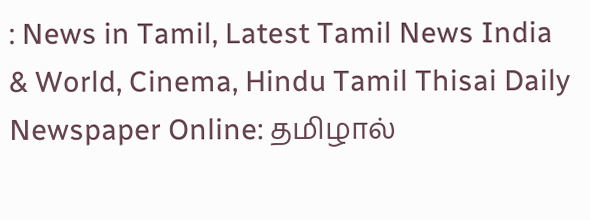: News in Tamil, Latest Tamil News India & World, Cinema, Hindu Tamil Thisai Daily Newspaper Online: தமிழால்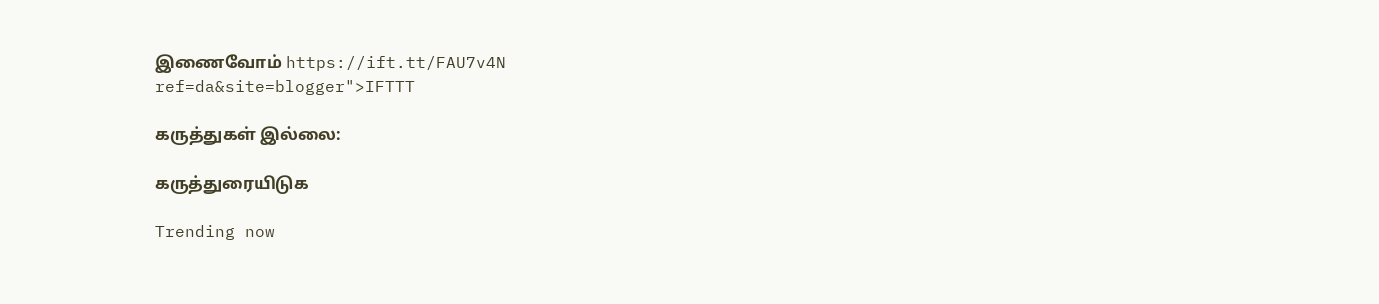இணைவோம் https://ift.tt/FAU7v4N
ref=da&site=blogger">IFTTT

கருத்துகள் இல்லை:

கருத்துரையிடுக

Trending now